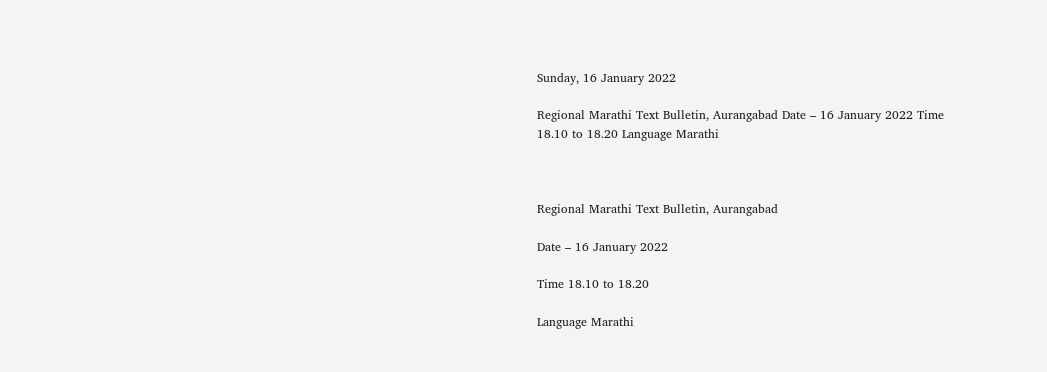Sunday, 16 January 2022

Regional Marathi Text Bulletin, Aurangabad Date – 16 January 2022 Time 18.10 to 18.20 Language Marathi



Regional Marathi Text Bulletin, Aurangabad

Date – 16 January 2022

Time 18.10 to 18.20

Language Marathi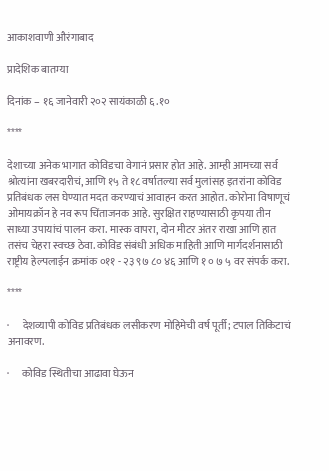आकाशवाणी औरंगाबाद

प्रादेशिक बातम्या

दिनांक – १६ जानेवारी २०२ सायंकाळी ६.१०

****

देशाच्या अनेक भागात कोविडचा वेगानं प्रसार होत आहे. आम्ही आमच्या सर्व श्रोत्यांना खबरदारीचं, आणि १५ ते १८ वर्षातल्या सर्व मुलांसह इतरांना कोविड प्रतिबंधक लस घेण्यात मदत करण्याचं आवाहन करत आहोत. कोरोना विषाणूचं ओमायक्रॉन हे नव रूप चिंताजनक आहे. सुरक्षित राहण्यासाठी कृपया तीन साध्या उपायांचं पालन करा. मास्क वापरा, दोन मीटर अंतर राखा आणि हात तसंच चेहरा स्वच्छ ठेवा. कोविड संबंधी अधिक माहिती आणि मार्गदर्शनासाठी राष्ट्रीय हेल्पलाईन क्रमांक ०११ - २३ ९७ ८० ४६ आणि १ ० ७ ५ वर संपर्क करा.

****

·      देशव्यापी कोविड प्रतिबंधक लसीकरण मोहिमेची वर्ष पूर्ती; टपाल तिकिटाचं अनावरण.

·      कोविड स्थितीचा आढावा घेऊन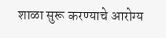शाळा सुरू करण्याचे आरोग्य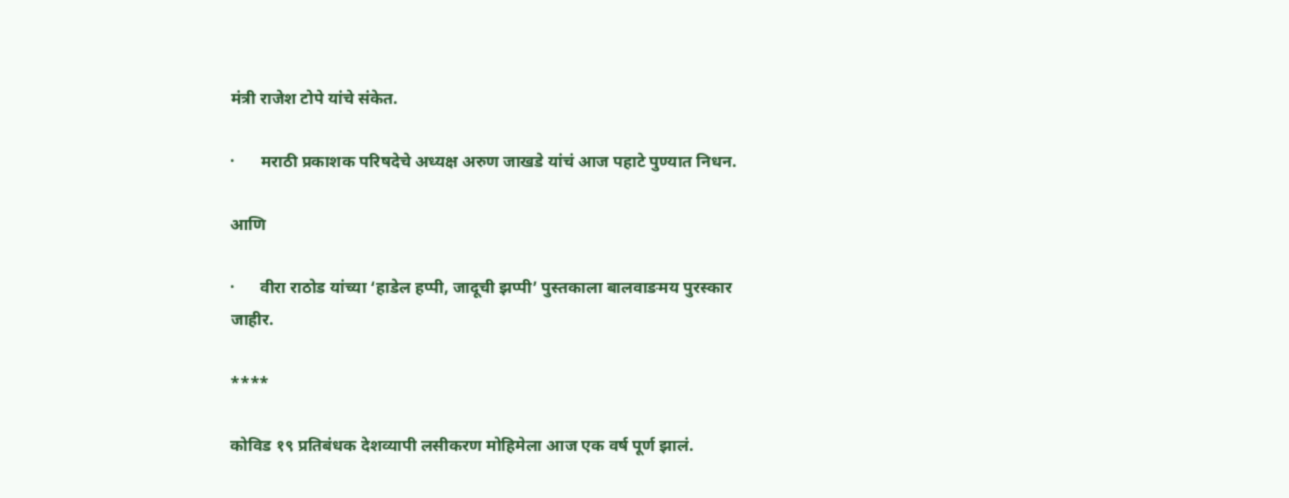मंत्री राजेश टोपे यांचे संकेत.

·      मराठी प्रकाशक परिषदेचे अध्यक्ष अरुण जाखडे यांचं आज पहाटे पुण्यात निधन.

आणि

·      वीरा राठोड यांच्या ‘हाडेल हप्पी, जादूची झप्पी’ पुस्तकाला बालवाङमय पुरस्कार जाहीर.

****

कोविड १९ प्रतिबंधक देशव्यापी लसीकरण मोहिमेला आज एक वर्ष पूर्ण झालं.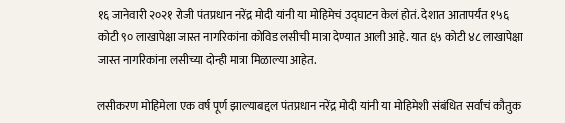१६ जानेवारी २०२१ रोजी पंतप्रधान नरेंद्र मोदी यांनी या मोहिमेचं उद्घाटन केलं होतं. देशात आतापर्यंत १५६ कोटी ९० लाखापेक्षा जास्त नागरिकांना कोविड लसीची मात्रा देण्यात आली आहे. यात ६५ कोटी ४८ लाखापेक्षा जास्त नागरिकांना लसीच्या दोन्ही मात्रा मिळाल्या आहेत.

लसीकरण मोहिमेला एक वर्ष पूर्ण झाल्याबद्दल पंतप्रधान नरेंद्र मोदी यांनी या मोहिमेशी संबंधित सर्वांचं कौतुक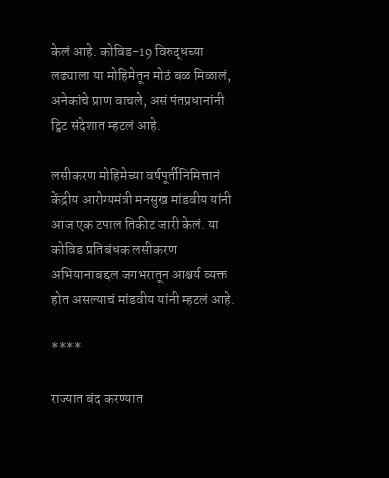केलं आहे. कोविड-19 विरुद्धच्या लढ्याला या मोहिमेतून मोठं बळ मिळालं, अनेकांचे प्राण वाचले, असं पंतप्रधानांनी ट्विट संदेशात म्हटलं आहे.

लसीकरण मोहिमेच्या वर्षपूर्तीनिमित्तानं केंद्रीय आरोग्यमंत्री मनसुख मांडवीय यांनी आज एक टपाल तिकीट जारी केलं. या कोविड प्रतिबंधक लसीकरण अभियानाबद्दल जगभरातून आश्चर्य व्यक्त होत असल्याचं मांडवीय यांनी म्हटलं आहे.

****

राज्यात बंद करण्यात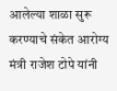आलेल्या शाळा सुरू करण्याचे संकेत आरोग्य मंत्री राजेश टोपे यांनी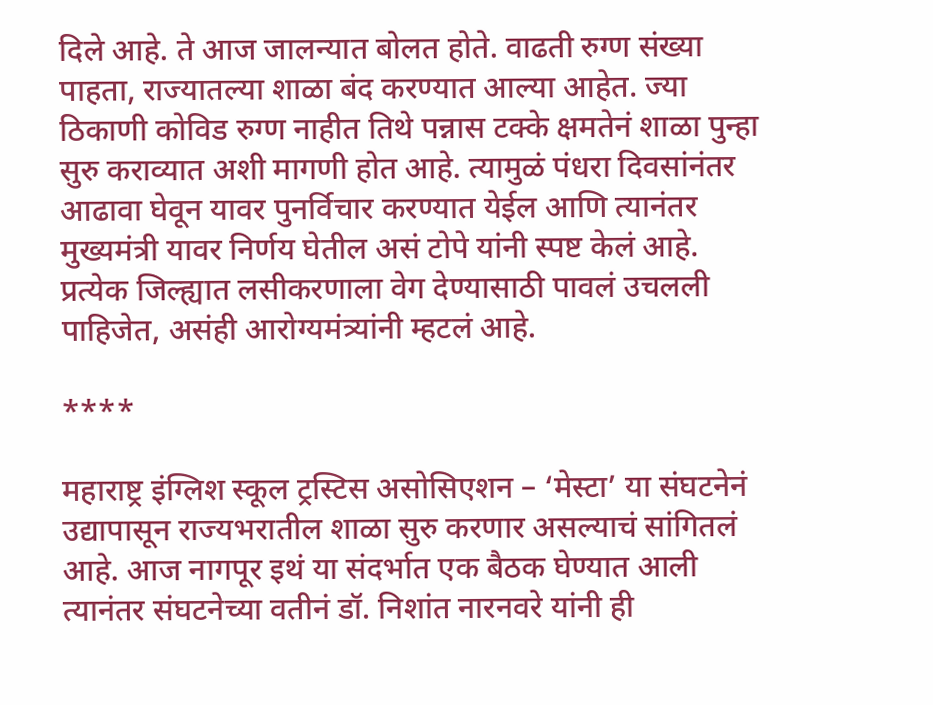दिले आहे. ते आज जालन्यात बोलत होते. वाढती रुग्ण संख्या पाहता, राज्यातल्या शाळा बंद करण्यात आल्या आहेत. ज्या ठिकाणी कोविड रुग्ण नाहीत तिथे पन्नास टक्के क्षमतेनं शाळा पुन्हा सुरु कराव्यात अशी मागणी होत आहे. त्यामुळं पंधरा दिवसांनंतर आढावा घेवून यावर पुनर्विचार करण्यात येईल आणि त्यानंतर मुख्यमंत्री यावर निर्णय घेतील असं टोपे यांनी स्पष्ट केलं आहे. प्रत्येक जिल्ह्यात लसीकरणाला वेग देण्यासाठी पावलं उचलली पाहिजेत, असंही आरोग्यमंत्र्यांनी म्हटलं आहे.

****

महाराष्ट्र इंग्लिश स्कूल ट्रस्टिस असोसिएशन – ‘मेस्टा’ या संघटनेनं उद्यापासून राज्यभरातील शाळा सुरु करणार असल्याचं सांगितलं आहे. आज नागपूर इथं या संदर्भात एक बैठक घेण्यात आली त्यानंतर संघटनेच्या वतीनं डॉ. निशांत नारनवरे यांनी ही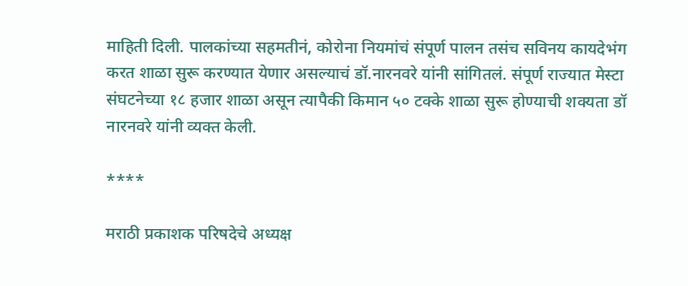माहिती दिली. पालकांच्या सहमतीनं, कोरोना नियमांचं संपूर्ण पालन तसंच सविनय कायदेभंग करत शाळा सुरू करण्यात येणार असल्याचं डॉ.नारनवरे यांनी सांगितलं. संपूर्ण राज्यात मेस्टा संघटनेच्या १८ हजार शाळा असून त्यापैकी किमान ५० टक्के शाळा सुरू होण्याची शक्यता डॉ नारनवरे यांनी व्यक्त केली.

****

मराठी प्रकाशक परिषदेचे अध्यक्ष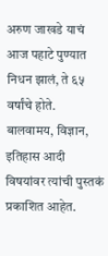अरुण जाखडे याचं आज पहाटे पुण्यात निधन झालं, ते ६५ वर्षांचे होते. बालवामय, विज्ञान, इतिहास आदी विषयांवर त्यांची पुस्तकं प्रकाशित आहेत.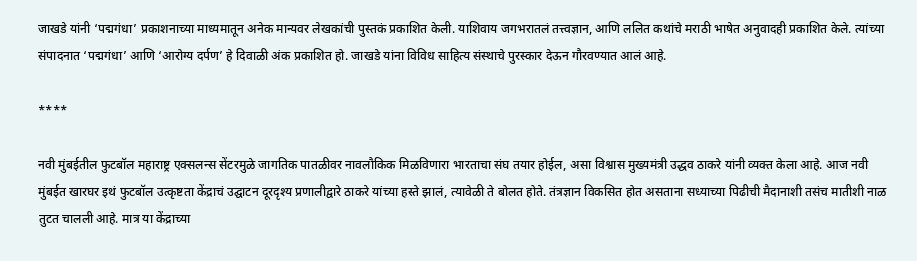जाखडे यांनी ‘पद्मगंधा’ प्रकाशनाच्या माध्यमातून अनेक मान्यवर लेखकांची पुस्तकं प्रकाशित केली. याशिवाय जगभरातलं तत्त्वज्ञान, आणि ललित कथांचे मराठी भाषेत अनुवादही प्रकाशित केले. त्यांच्या संपादनात ‘पद्मगंधा’ आणि ‘आरोग्य दर्पण’ हे दिवाळी अंक प्रकाशित हो. जाखडे यांना विविध साहित्य संस्थाचे पुरस्कार देऊन गौरवण्यात आलं आहे.

****

नवी मुंबईतील फुटबॉल महाराष्ट्र एक्सलन्स सेंटरमुळे जागतिक पातळीवर नावलौकिक मिळविणारा भारताचा संघ तयार होईल, असा विश्वास मुख्यमंत्री उद्धव ठाकरे यांनी व्यक्त केला आहे. आज नवी मुंबईत खारघर इथं फुटबॉल उत्कृष्टता केंद्राचं उद्घाटन दूरदृश्य प्रणालीद्वारे ठाकरे यांच्या हस्ते झालं, त्यावेळी ते बोलत होते. तंत्रज्ञान विकसित होत असताना सध्याच्या पिढीची मैदानाशी तसंच मातीशी नाळ तुटत चालली आहे. मात्र या केंद्राच्या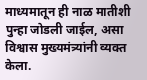माध्यमातून ही नाळ मातीशी पुन्हा जोडली जाईल, असा विश्वास मुख्यमंत्र्यांनी व्यक्त केला.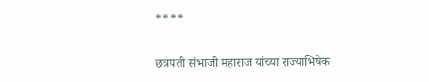****

छत्रपती संभाजी महाराज यांच्या राज्याभिषेक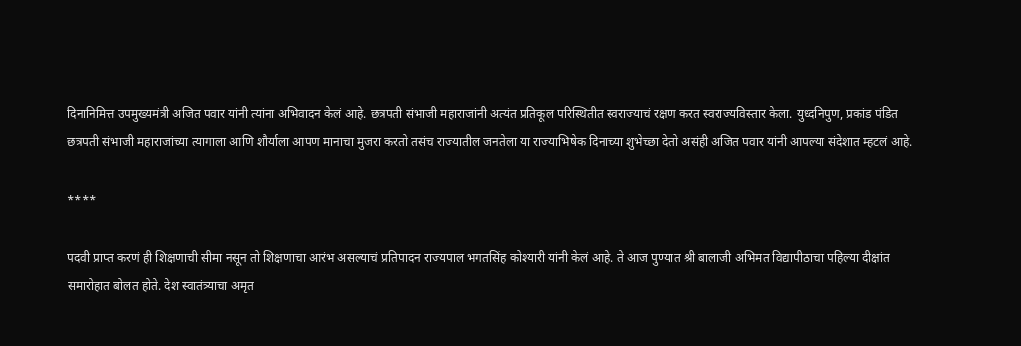दिनानिमित्त उपमुख्यमंत्री अजित पवार यांनी त्यांना अभिवादन केलं आहे. छत्रपती संभाजी महाराजांनी अत्यंत प्रतिकूल परिस्थितीत स्वराज्याचं रक्षण करत स्वराज्यविस्तार केला. युध्दनिपुण, प्रकांड पंडित छत्रपती संभाजी महाराजांच्या त्यागाला आणि शौर्याला आपण मानाचा मुजरा करतो तसंच राज्यातील जनतेला या राज्याभिषेक दिनाच्या शुभेच्छा देतो असंही अजित पवार यांनी आपल्या संदेशात म्हटलं आहे.

****

पदवी प्राप्त करणं ही शिक्षणाची सीमा नसून तो शिक्षणाचा आरंभ असल्याचं प्रतिपादन राज्यपाल भगतसिंह कोश्यारी यांनी केलं आहे. ते आज पुण्यात श्री बालाजी अभिमत विद्यापीठाचा पहिल्या दीक्षांत समारोहात बोलत होते. देश स्वातंत्र्याचा अमृत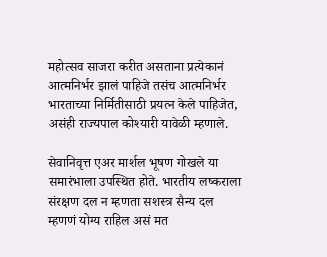महोत्सव साजरा करीत असताना प्रत्येकानं आत्मनिर्भर झालं पाहिजे तसंच आत्मनिर्भर भारताच्या निर्मितीसाठी प्रयत्न केले पाहिजेत, असंही राज्यपाल कोश्यारी यावेळी म्हणाले.

सेवानिवृत्त एअर मार्शल भूषण गोखले या समारंभाला उपस्थित होते. भारतीय लष्कराला संरक्षण दल न म्हणता सशस्त्र सैन्य दल म्हणणं योग्य राहिल असं मत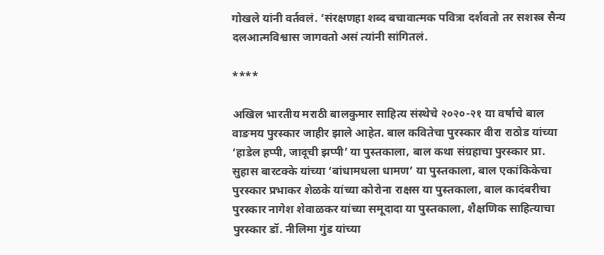गोखले यांनी वर्तवलं. ‘संरक्षणहा शब्द बचावात्मक पवित्रा दर्शवतो तर सशस्त्र सैन्य दलआत्मविश्वास जागवतो असं त्यांनी सांगितलं.

****

अखिल भारतीय मराठी बालकुमार साहित्य संस्थेचे २०२०-२१ या वर्षाचे बाल वाङमय पुरस्कार जाहीर झाले आहेत. बाल कवितेचा पुरस्कार वीरा राठोड यांच्या ‘हाडेल हप्पी, जादूची झप्पी’ या पुस्तकाला, बाल कथा संग्रहाचा पुरस्कार प्रा. सुहास बारटक्के यांच्या ‘बांधामधला धामण’ या पुस्तकाला, बाल एकांकिकेचा पुरस्कार प्रभाकर शेळके यांच्या कोरोना राक्षस या पुस्तकाला, बाल कादंबरीचा पुरस्कार नागेश शेवाळकर यांच्या समूदादा या पुस्तकाला, शैक्षणिक साहित्याचा पुरस्कार डॉ. नीलिमा गुंड यांच्या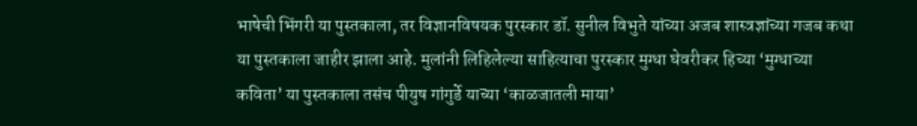भाषेची भिंगरी या पुस्तकाला, तर विज्ञानविषयक पुरस्कार डॉ. सुनील विभुते यांच्या अजब शास्त्रज्ञांच्या गजब कथा या पुस्तकाला जाहीर झाला आहे. मुलांनी लिहिलेल्या साहित्याचा पुरस्कार मुग्धा घेवरीकर हिच्या ‘मुग्धाच्या कविता’ या पुस्तकाला तसंच पीयुष गांगुर्डे याच्या ‘काळजातली माया’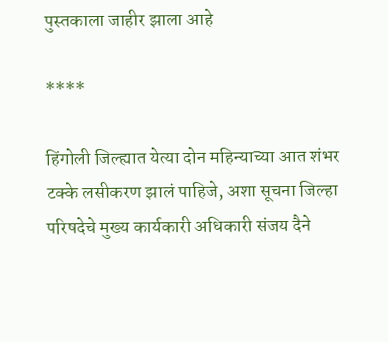पुस्तकाला जाहीर झाला आहे

****

हिंगोली जिल्ह्यात येत्या दोन महिन्याच्या आत शंभर टक्के लसीकरण झालं पाहिजे, अशा सूचना जिल्हा परिषदेचे मुख्य कार्यकारी अधिकारी संजय दैने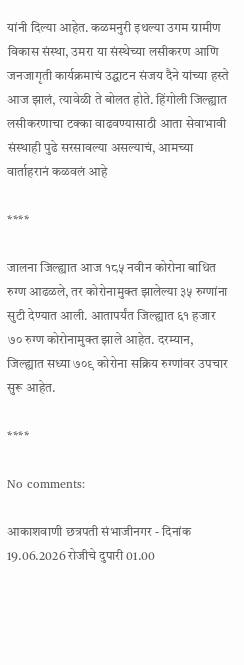यांनी दिल्या आहेत. कळमनुरी इथल्या उगम ग्रामीण विकास संस्था, उमरा या संस्थेच्या लसीकरण आणि जनजागृती कार्यक्रमाचं उद्घाटन संजय दैने यांच्या हस्ते आज झालं, त्यावेळी ते बोलत होते. हिंगोली जिल्ह्यात लसीकरणाचा टक्का वाढवण्यासाठी आता सेवाभावी संस्थाही पुढे सरसावल्या असल्याचं, आमच्या वार्ताहरानं कळवलं आहे

****

जालना जिल्ह्यात आज १८५ नवीन कोरोना बाधित रुग्ण आढळले, तर कोरोनामुक्त झालेल्या ३५ रुग्णांना सुटी देण्यात आली. आतापर्यंत जिल्ह्यात ६१ हजार ७० रुग्ण कोरोनामुक्त झाले आहेत. दरम्यान, जिल्ह्यात सध्या ७०९ कोरोना सक्रिय रुग्णांवर उपचार सुरू आहेत.

****

No comments:

आकाशवाणी छत्रपती संभाजीनगर - दिनांक 19.06.2026 रोजीचे दुपारी 01.00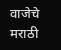वाजेचे मराठी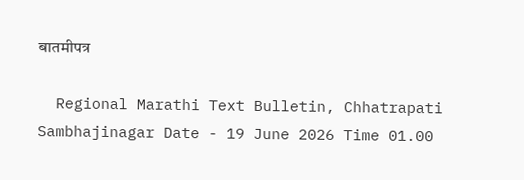बातमीपत्र

  Regional Marathi Text Bulletin, Chhatrapati Sambhajinagar Date - 19 June 2026 Time 01.00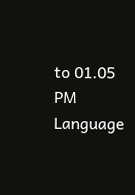to 01.05 PM Language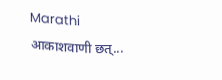Marathi आकाशवाणी छत्...